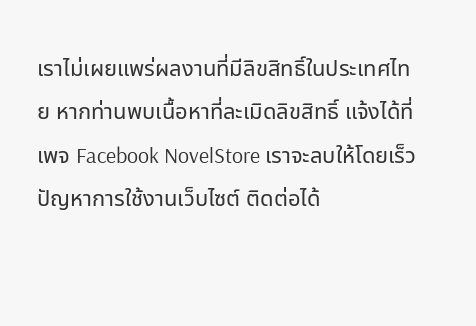เราไม่เผยแพร่ผลงานที่มีลิขสิทธิ์ในประเทศไทย หากท่านพบเนื้อหาที่ละเมิดลิขสิทธิ์ แจ้งได้ที่เพจ Facebook NovelStore เราจะลบให้โดยเร็ว
ปัญหาการใช้งานเว็บไซต์ ติดต่อได้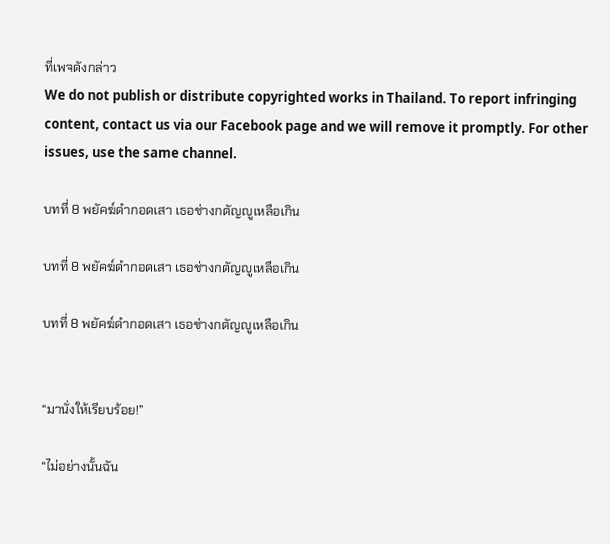ที่เพจดังกล่าว
We do not publish or distribute copyrighted works in Thailand. To report infringing content, contact us via our Facebook page and we will remove it promptly. For other issues, use the same channel.

บทที่ 8 พยัคฆ์ดำกอดเสา เธอช่างกตัญญูเหลือเกิน

บทที่ 8 พยัคฆ์ดำกอดเสา เธอช่างกตัญญูเหลือเกิน

บทที่ 8 พยัคฆ์ดำกอดเสา เธอช่างกตัญญูเหลือเกิน


“มานั่งให้เรียบร้อย!”

“ไม่อย่างนั้นฉัน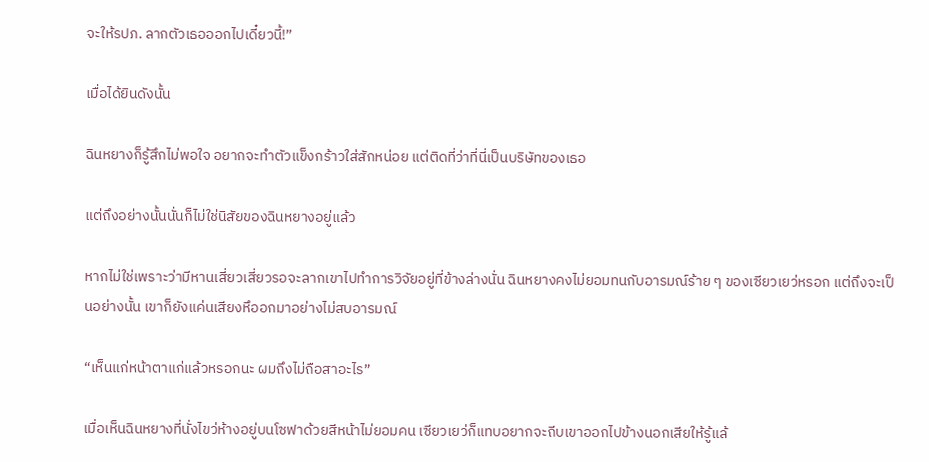จะให้รปภ. ลากตัวเธอออกไปเดี๋ยวนี้!”

เมื่อได้ยินดังนั้น

ฉินหยางก็รู้สึกไม่พอใจ อยากจะทำตัวแข็งกร้าวใส่สักหน่อย แต่ติดที่ว่าที่นี่เป็นบริษัทของเธอ

แต่ถึงอย่างนั้นนั่นก็ไม่ใช่นิสัยของฉินหยางอยู่แล้ว

หากไม่ใช่เพราะว่ามีหานเสี่ยวเสี่ยวรอจะลากเขาไปทำการวิจัยอยู่ที่ข้างล่างนั่น ฉินหยางคงไม่ยอมทนกับอารมณ์ร้าย ๆ ของเซียวเยว่หรอก แต่ถึงจะเป็นอย่างนั้น เขาก็ยังแค่นเสียงหึออกมาอย่างไม่สบอารมณ์

“เห็นแก่หน้าตาแก่แล้วหรอกนะ ผมถึงไม่ถือสาอะไร”

เมื่อเห็นฉินหยางที่นั่งไขว่ห้างอยู่บนโซฟาด้วยสีหน้าไม่ยอมคน เซียวเยว่ก็แทบอยากจะถีบเขาออกไปข้างนอกเสียให้รู้แล้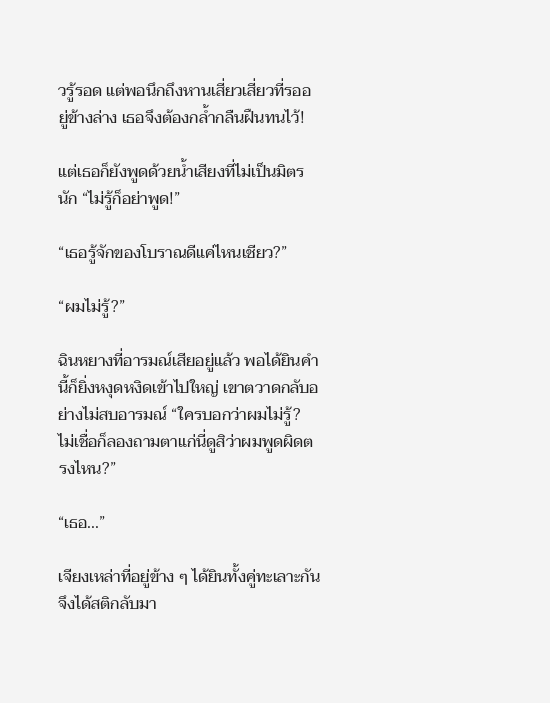วรู้รอด แต่พอนึกถึงหานเสี่ยวเสี่ยวที่รออยู่ข้างล่าง เธอจึงต้องกล้ำกลืนฝืนทนไว้!

แต่เธอก็ยังพูดด้วยน้ำเสียงที่ไม่เป็นมิตรนัก “ไม่รู้ก็อย่าพูด!”

“เธอรู้จักของโบราณดีแค่ไหนเชียว?”

“ผมไม่รู้?”

ฉินหยางที่อารมณ์เสียอยู่แล้ว พอได้ยินคำนี้ก็ยิ่งหงุดหงิดเข้าไปใหญ่ เขาตวาดกลับอย่างไม่สบอารมณ์ “ใครบอกว่าผมไม่รู้? ไม่เชื่อก็ลองถามตาแก่นี่ดูสิว่าผมพูดผิดตรงไหน?”

“เธอ...”

เจียงเหล่าที่อยู่ข้าง ๆ ได้ยินทั้งคู่ทะเลาะกัน จึงได้สติกลับมา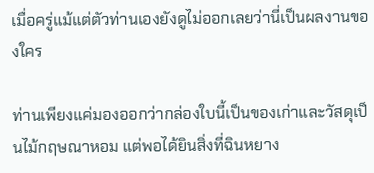เมื่อครู่แม้แต่ตัวท่านเองยังดูไม่ออกเลยว่านี่เป็นผลงานของใคร

ท่านเพียงแค่มองออกว่ากล่องใบนี้เป็นของเก่าและวัสดุเป็นไม้กฤษณาหอม แต่พอได้ยินสิ่งที่ฉินหยาง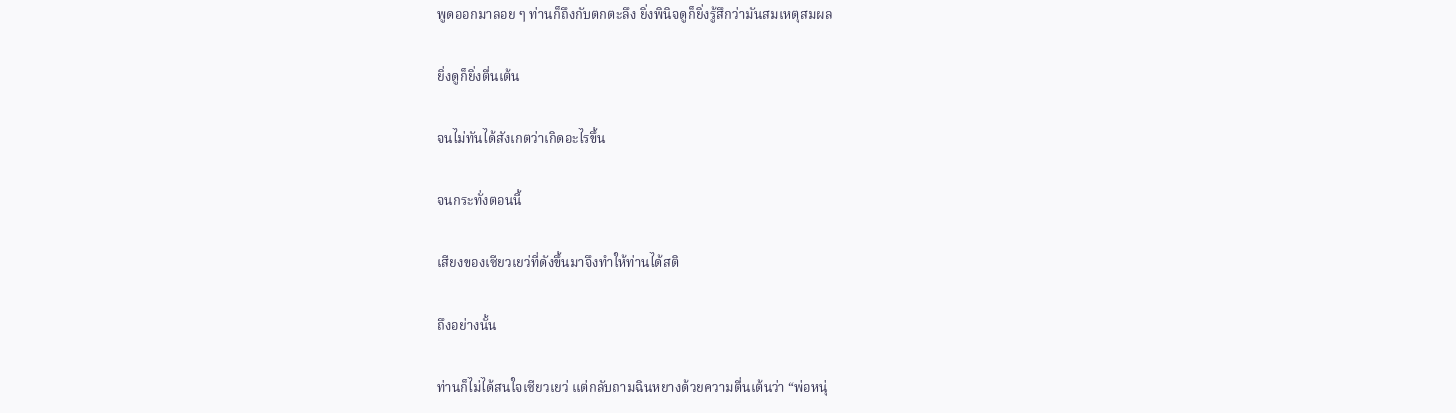พูดออกมาลอย ๆ ท่านก็ถึงกับตกตะลึง ยิ่งพินิจดูก็ยิ่งรู้สึกว่ามันสมเหตุสมผล

ยิ่งดูก็ยิ่งตื่นเต้น

จนไม่ทันได้สังเกตว่าเกิดอะไรขึ้น

จนกระทั่งตอนนี้

เสียงของเซียวเยว่ที่ดังขึ้นมาจึงทำให้ท่านได้สติ

ถึงอย่างนั้น

ท่านก็ไม่ได้สนใจเซียวเยว่ แต่กลับถามฉินหยางด้วยความตื่นเต้นว่า “พ่อหนุ่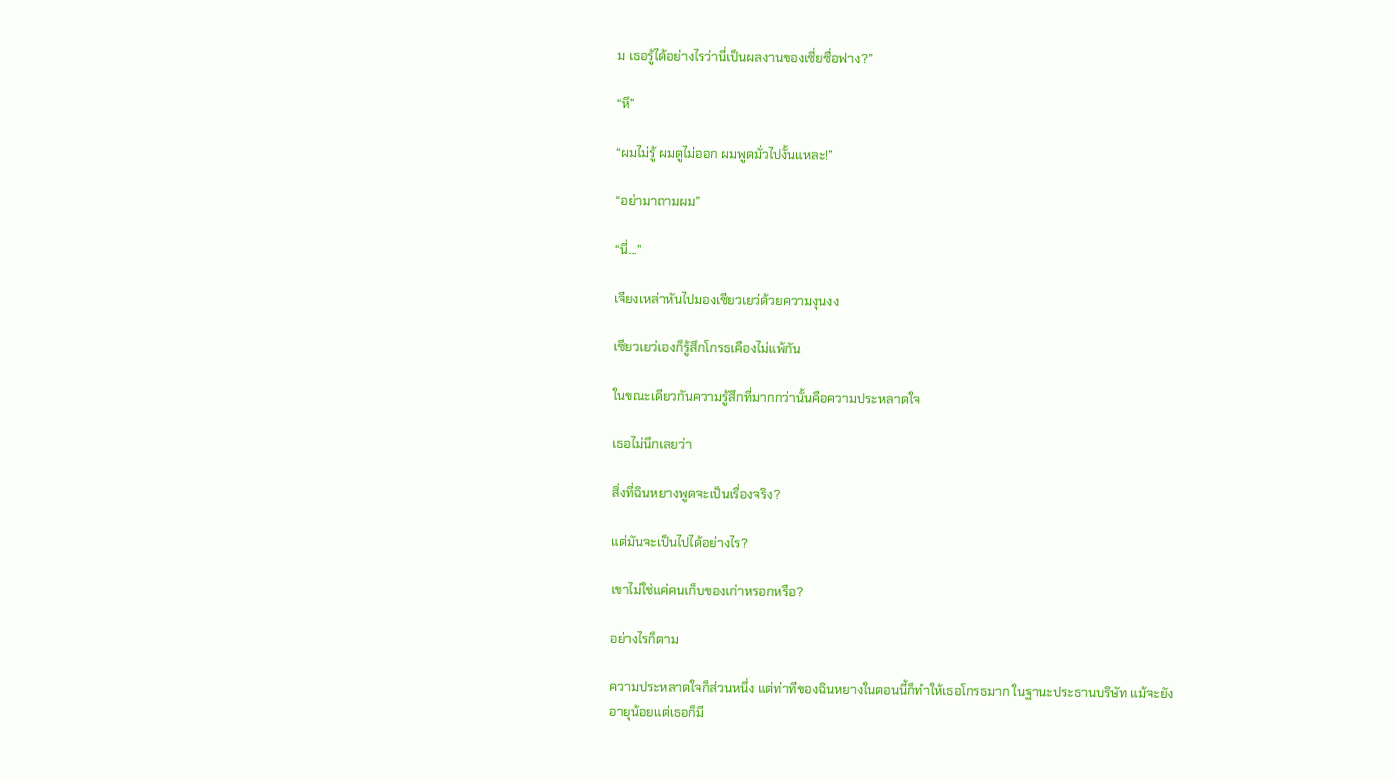ม เธอรู้ได้อย่างไรว่านี่เป็นผลงานของเซี่ยซื่อฟาง?”

“หึ”

“ผมไม่รู้ ผมดูไม่ออก ผมพูดมั่วไปงั้นแหละ!”

“อย่ามาถามผม”

“นี่...”

เจียงเหล่าหันไปมองเซียวเยว่ด้วยความงุนงง

เซียวเยว่เองก็รู้สึกโกรธเคืองไม่แพ้กัน

ในขณะเดียวกันความรู้สึกที่มากกว่านั้นคือความประหลาดใจ

เธอไม่นึกเลยว่า

สิ่งที่ฉินหยางพูดจะเป็นเรื่องจริง?

แต่มันจะเป็นไปได้อย่างไร?

เขาไม่ใช่แค่คนเก็บของเก่าหรอกหรือ?

อย่างไรก็ตาม

ความประหลาดใจก็ส่วนหนึ่ง แต่ท่าทีของฉินหยางในตอนนี้ก็ทำให้เธอโกรธมาก ในฐานะประธานบริษัท แม้จะยังอายุน้อยแต่เธอก็มี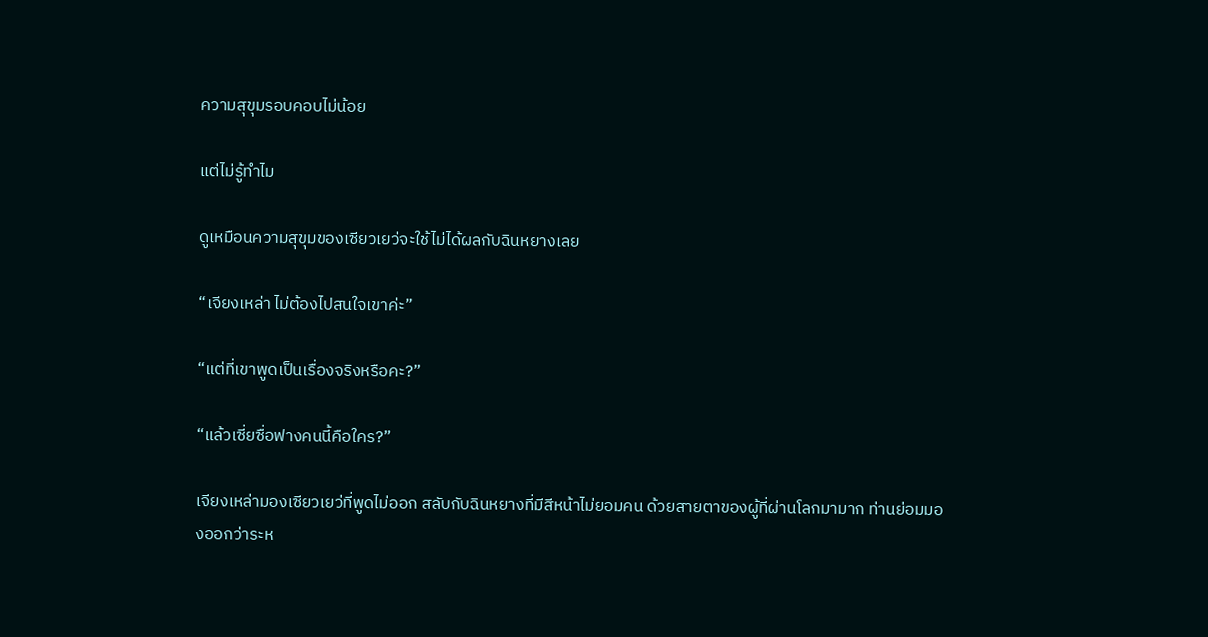ความสุขุมรอบคอบไม่น้อย

แต่ไม่รู้ทำไม

ดูเหมือนความสุขุมของเซียวเยว่จะใช้ไม่ได้ผลกับฉินหยางเลย

“เจียงเหล่า ไม่ต้องไปสนใจเขาค่ะ”

“แต่ที่เขาพูดเป็นเรื่องจริงหรือคะ?”

“แล้วเซี่ยซื่อฟางคนนี้คือใคร?”

เจียงเหล่ามองเซียวเยว่ที่พูดไม่ออก สลับกับฉินหยางที่มีสีหน้าไม่ยอมคน ด้วยสายตาของผู้ที่ผ่านโลกมามาก ท่านย่อมมองออกว่าระห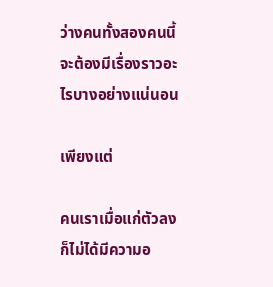ว่างคนทั้งสองคนนี้จะต้องมีเรื่องราวอะไรบางอย่างแน่นอน

เพียงแต่

คนเราเมื่อแก่ตัวลง ก็ไม่ได้มีความอ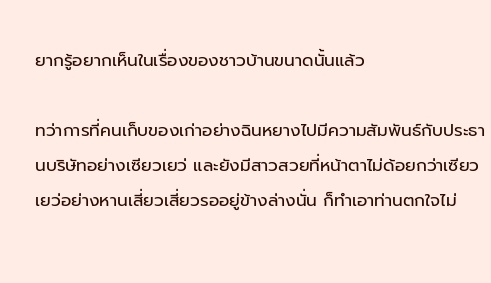ยากรู้อยากเห็นในเรื่องของชาวบ้านขนาดนั้นแล้ว

ทว่าการที่คนเก็บของเก่าอย่างฉินหยางไปมีความสัมพันธ์กับประธานบริษัทอย่างเซียวเยว่ และยังมีสาวสวยที่หน้าตาไม่ด้อยกว่าเซียวเยว่อย่างหานเสี่ยวเสี่ยวรออยู่ข้างล่างนั่น ก็ทำเอาท่านตกใจไม่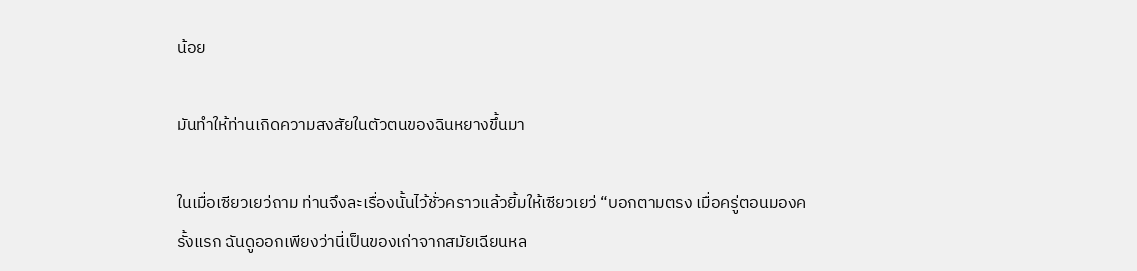น้อย

มันทำให้ท่านเกิดความสงสัยในตัวตนของฉินหยางขึ้นมา

ในเมื่อเซียวเยว่ถาม ท่านจึงละเรื่องนั้นไว้ชั่วคราวแล้วยิ้มให้เซียวเยว่ “บอกตามตรง เมื่อครู่ตอนมองครั้งแรก ฉันดูออกเพียงว่านี่เป็นของเก่าจากสมัยเฉียนหล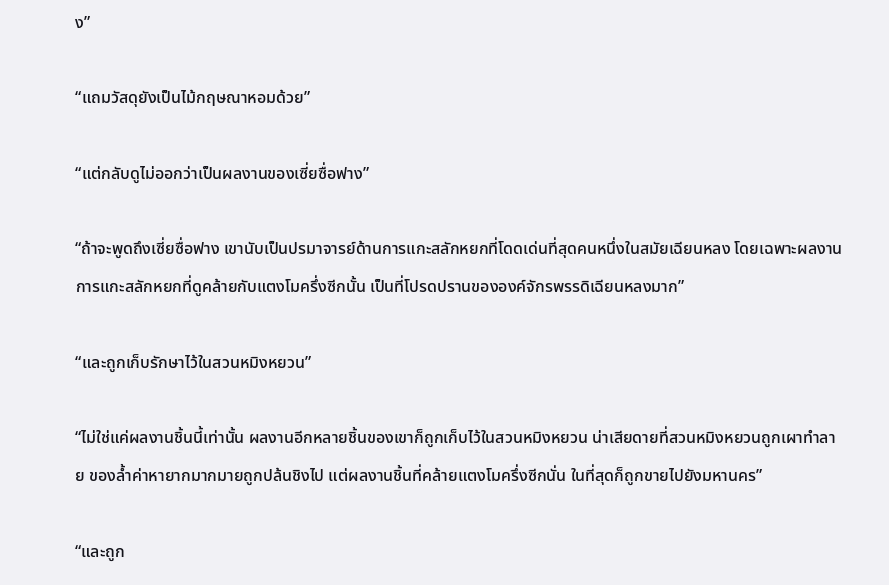ง”

“แถมวัสดุยังเป็นไม้กฤษณาหอมด้วย”

“แต่กลับดูไม่ออกว่าเป็นผลงานของเซี่ยซื่อฟาง”

“ถ้าจะพูดถึงเซี่ยซื่อฟาง เขานับเป็นปรมาจารย์ด้านการแกะสลักหยกที่โดดเด่นที่สุดคนหนึ่งในสมัยเฉียนหลง โดยเฉพาะผลงานการแกะสลักหยกที่ดูคล้ายกับแตงโมครึ่งซีกนั้น เป็นที่โปรดปรานขององค์จักรพรรดิเฉียนหลงมาก”

“และถูกเก็บรักษาไว้ในสวนหมิงหยวน”

“ไม่ใช่แค่ผลงานชิ้นนี้เท่านั้น ผลงานอีกหลายชิ้นของเขาก็ถูกเก็บไว้ในสวนหมิงหยวน น่าเสียดายที่สวนหมิงหยวนถูกเผาทำลาย ของล้ำค่าหายากมากมายถูกปล้นชิงไป แต่ผลงานชิ้นที่คล้ายแตงโมครึ่งซีกนั่น ในที่สุดก็ถูกขายไปยังมหานคร”

“และถูก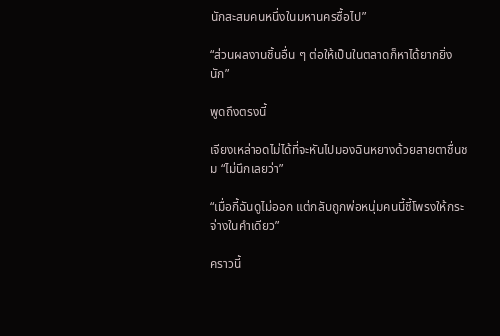นักสะสมคนหนึ่งในมหานครซื้อไป”

“ส่วนผลงานชิ้นอื่น ๆ ต่อให้เป็นในตลาดก็หาได้ยากยิ่งนัก”

พูดถึงตรงนี้

เจียงเหล่าอดไม่ได้ที่จะหันไปมองฉินหยางด้วยสายตาชื่นชม “ไม่นึกเลยว่า”

“เมื่อกี้ฉันดูไม่ออก แต่กลับถูกพ่อหนุ่มคนนี้ชี้โพรงให้กระจ่างในคำเดียว”

คราวนี้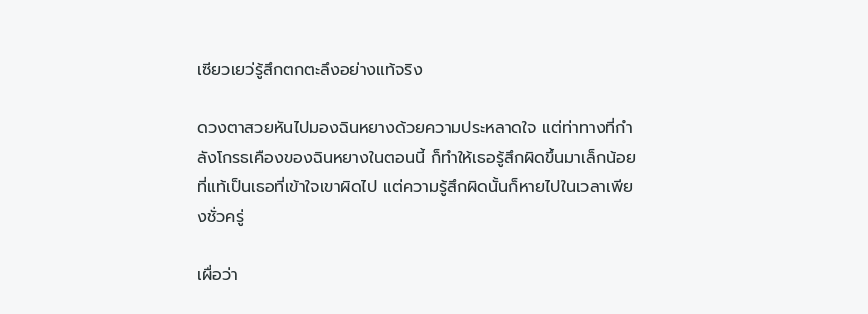เซียวเยว่รู้สึกตกตะลึงอย่างแท้จริง

ดวงตาสวยหันไปมองฉินหยางด้วยความประหลาดใจ แต่ท่าทางที่กำลังโกรธเคืองของฉินหยางในตอนนี้ ก็ทำให้เธอรู้สึกผิดขึ้นมาเล็กน้อย ที่แท้เป็นเธอที่เข้าใจเขาผิดไป แต่ความรู้สึกผิดนั้นก็หายไปในเวลาเพียงชั่วครู่

เผื่อว่า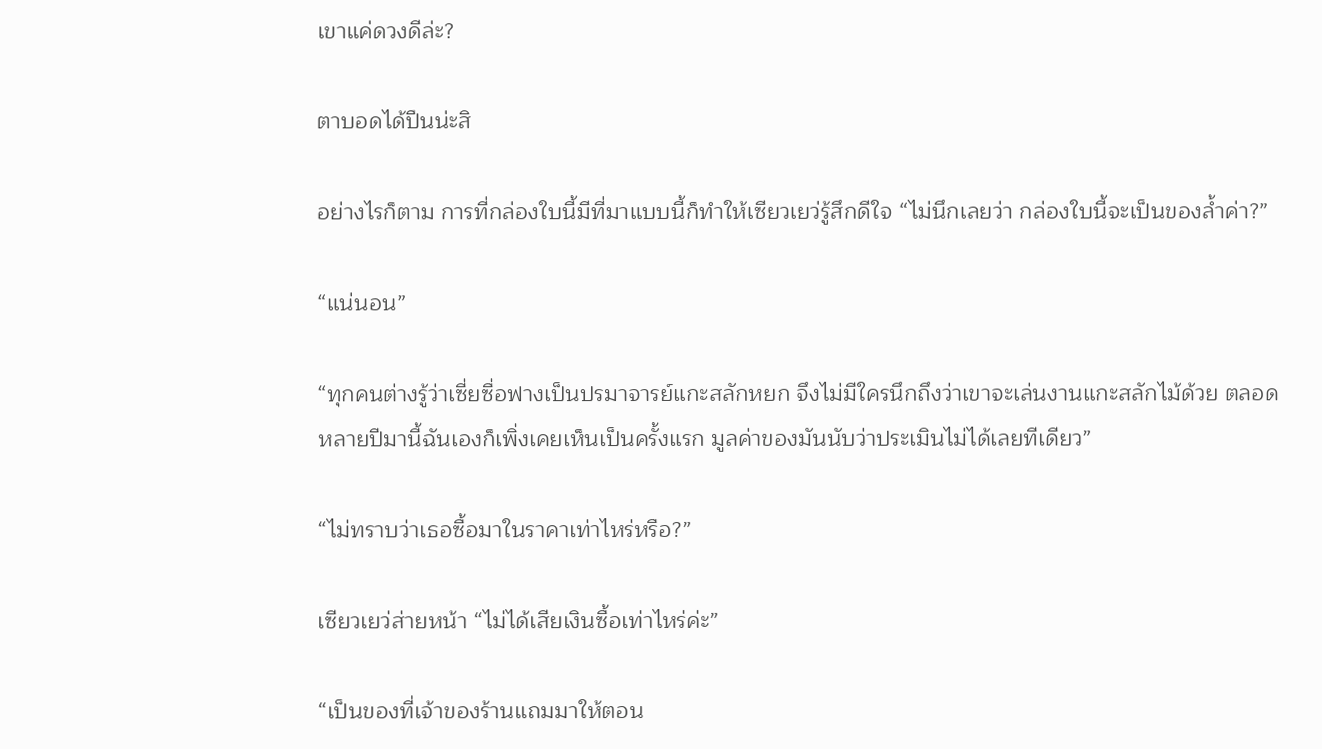เขาแค่ดวงดีล่ะ?

ตาบอดได้ปืนน่ะสิ

อย่างไรก็ตาม การที่กล่องใบนี้มีที่มาแบบนี้ก็ทำให้เซียวเยว่รู้สึกดีใจ “ไม่นึกเลยว่า กล่องใบนี้จะเป็นของล้ำค่า?”

“แน่นอน”

“ทุกคนต่างรู้ว่าเซี่ยซื่อฟางเป็นปรมาจารย์แกะสลักหยก จึงไม่มีใครนึกถึงว่าเขาจะเล่นงานแกะสลักไม้ด้วย ตลอดหลายปีมานี้ฉันเองก็เพิ่งเคยเห็นเป็นครั้งแรก มูลค่าของมันนับว่าประเมินไม่ได้เลยทีเดียว”

“ไม่ทราบว่าเธอซื้อมาในราคาเท่าไหร่หรือ?”

เซียวเยว่ส่ายหน้า “ไม่ได้เสียเงินซื้อเท่าไหร่ค่ะ”

“เป็นของที่เจ้าของร้านแถมมาให้ตอน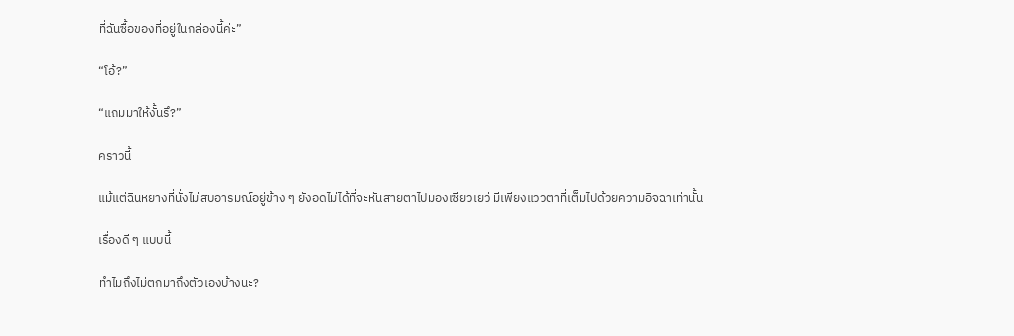ที่ฉันซื้อของที่อยู่ในกล่องนี้ค่ะ”

“โอ้?”

“แถมมาให้งั้นรึ?”

คราวนี้

แม้แต่ฉินหยางที่นั่งไม่สบอารมณ์อยู่ข้าง ๆ ยังอดไม่ได้ที่จะหันสายตาไปมองเซียวเยว่ มีเพียงแววตาที่เต็มไปด้วยความอิจฉาเท่านั้น

เรื่องดี ๆ แบบนี้

ทำไมถึงไม่ตกมาถึงตัวเองบ้างนะ?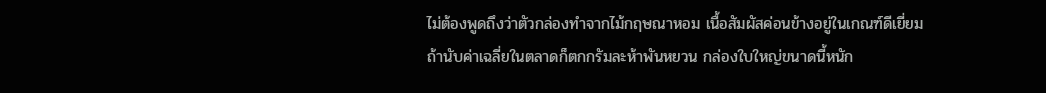ไม่ต้องพูดถึงว่าตัวกล่องทำจากไม้กฤษณาหอม เนื้อสัมผัสค่อนข้างอยู่ในเกณฑ์ดีเยี่ยม ถ้านับค่าเฉลี่ยในตลาดก็ตกกรัมละห้าพันหยวน กล่องใบใหญ่ขนาดนี้หนัก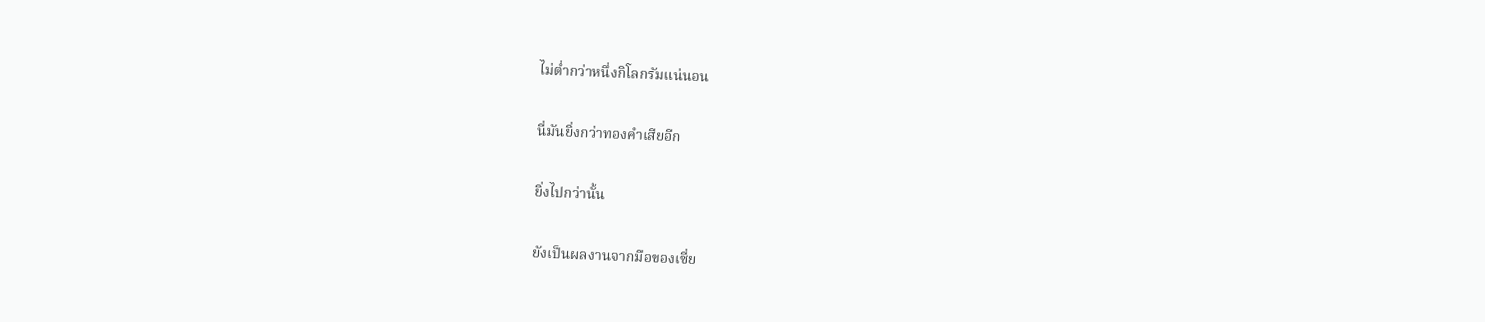ไม่ต่ำกว่าหนึ่งกิโลกรัมแน่นอน

นี่มันยิ่งกว่าทองคำเสียอีก

ยิ่งไปกว่านั้น

ยังเป็นผลงานจากมือของเซี่ย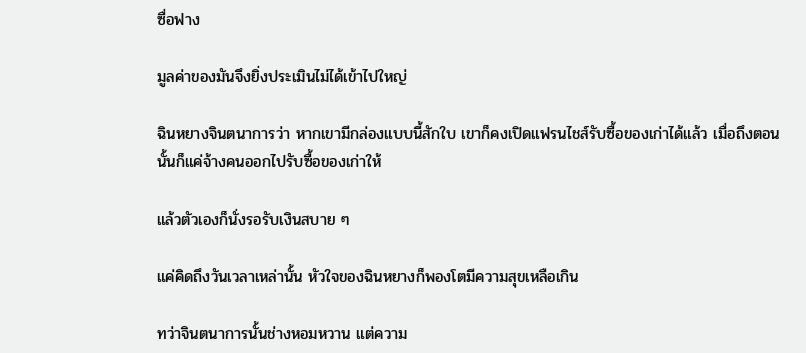ซื่อฟาง

มูลค่าของมันจึงยิ่งประเมินไม่ได้เข้าไปใหญ่

ฉินหยางจินตนาการว่า หากเขามีกล่องแบบนี้สักใบ เขาก็คงเปิดแฟรนไชส์รับซื้อของเก่าได้แล้ว เมื่อถึงตอนนั้นก็แค่จ้างคนออกไปรับซื้อของเก่าให้

แล้วตัวเองก็นั่งรอรับเงินสบาย ๆ

แค่คิดถึงวันเวลาเหล่านั้น หัวใจของฉินหยางก็พองโตมีความสุขเหลือเกิน

ทว่าจินตนาการนั้นช่างหอมหวาน แต่ความ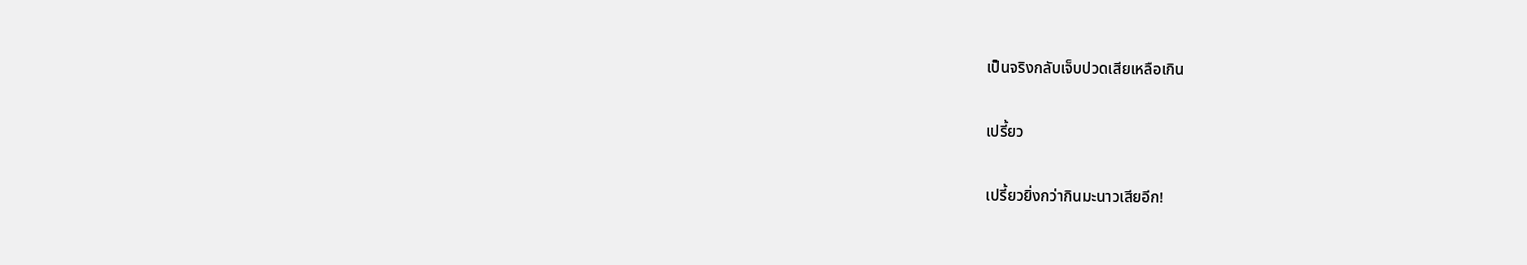เป็นจริงกลับเจ็บปวดเสียเหลือเกิน

เปรี้ยว

เปรี้ยวยิ่งกว่ากินมะนาวเสียอีก!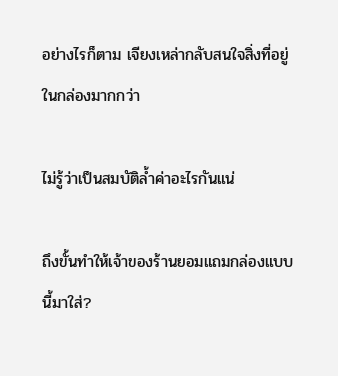อย่างไรก็ตาม เจียงเหล่ากลับสนใจสิ่งที่อยู่ในกล่องมากกว่า

ไม่รู้ว่าเป็นสมบัติล้ำค่าอะไรกันแน่

ถึงขั้นทำให้เจ้าของร้านยอมแถมกล่องแบบนี้มาใส่?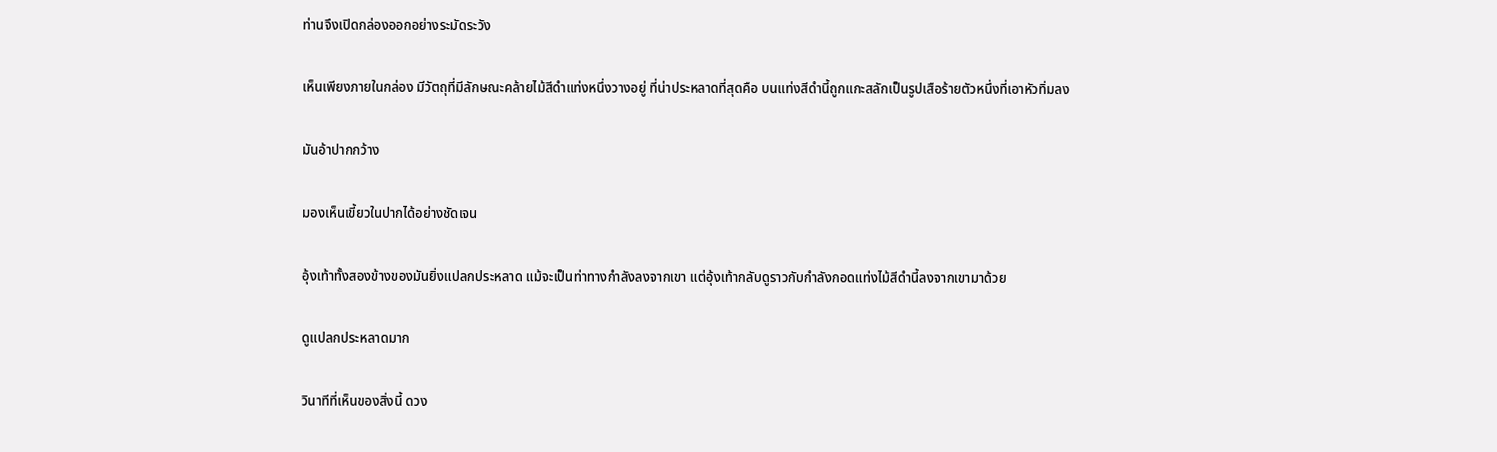ท่านจึงเปิดกล่องออกอย่างระมัดระวัง

เห็นเพียงภายในกล่อง มีวัตถุที่มีลักษณะคล้ายไม้สีดำแท่งหนึ่งวางอยู่ ที่น่าประหลาดที่สุดคือ บนแท่งสีดำนี้ถูกแกะสลักเป็นรูปเสือร้ายตัวหนึ่งที่เอาหัวทิ่มลง

มันอ้าปากกว้าง

มองเห็นเขี้ยวในปากได้อย่างชัดเจน

อุ้งเท้าทั้งสองข้างของมันยิ่งแปลกประหลาด แม้จะเป็นท่าทางกำลังลงจากเขา แต่อุ้งเท้ากลับดูราวกับกำลังกอดแท่งไม้สีดำนี้ลงจากเขามาด้วย

ดูแปลกประหลาดมาก

วินาทีที่เห็นของสิ่งนี้ ดวง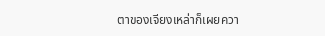ตาของเจียงเหล่าก็เผยควา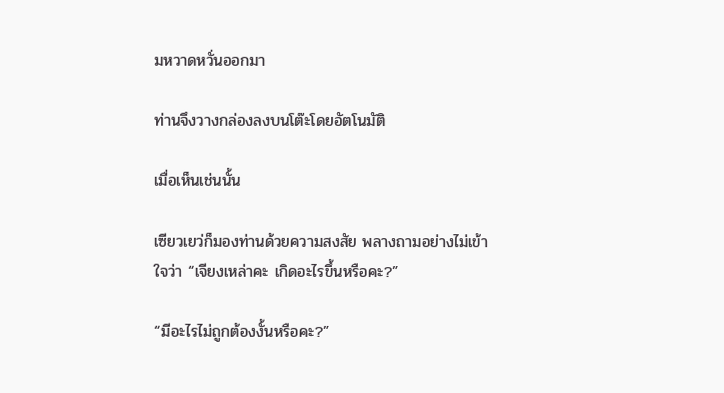มหวาดหวั่นออกมา

ท่านจึงวางกล่องลงบนโต๊ะโดยอัตโนมัติ

เมื่อเห็นเช่นนั้น

เซียวเยว่ก็มองท่านด้วยความสงสัย พลางถามอย่างไม่เข้าใจว่า “เจียงเหล่าคะ เกิดอะไรขึ้นหรือคะ?”

“มีอะไรไม่ถูกต้องงั้นหรือคะ?”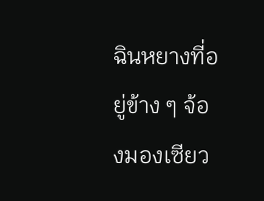ฉินหยางที่อยู่ข้าง ๆ จ้องมองเซียว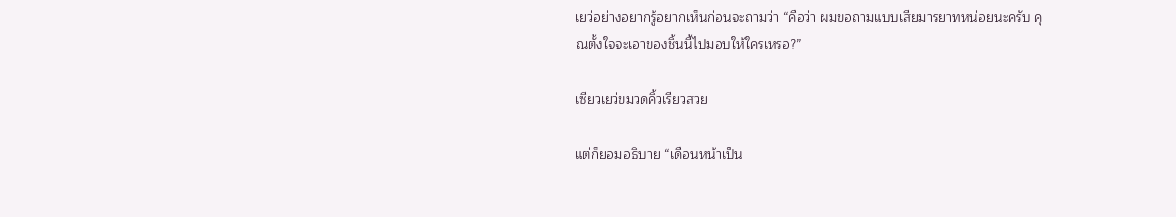เยว่อย่างอยากรู้อยากเห็นก่อนจะถามว่า “คือว่า ผมขอถามแบบเสียมารยาทหน่อยนะครับ คุณตั้งใจจะเอาของชิ้นนี้ไปมอบให้ใครเหรอ?”

เซียวเยว่ขมวดคิ้วเรียวสวย

แต่ก็ยอมอธิบาย “เดือนหน้าเป็น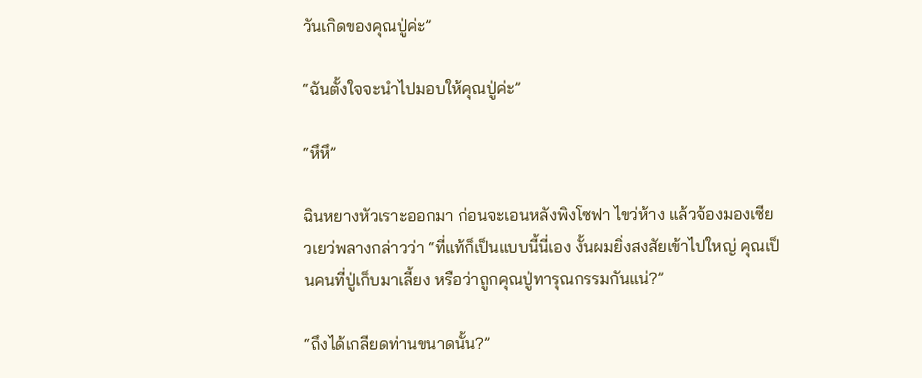วันเกิดของคุณปู่ค่ะ”

“ฉันตั้งใจจะนำไปมอบให้คุณปู่ค่ะ”

“หึหึ”

ฉินหยางหัวเราะออกมา ก่อนจะเอนหลังพิงโซฟา ไขว่ห้าง แล้วจ้องมองเซียวเยว่พลางกล่าวว่า “ที่แท้ก็เป็นแบบนี้นี่เอง งั้นผมยิ่งสงสัยเข้าไปใหญ่ คุณเป็นคนที่ปู่เก็บมาเลี้ยง หรือว่าถูกคุณปู่ทารุณกรรมกันแน่?”

“ถึงได้เกลียดท่านขนาดนั้น?”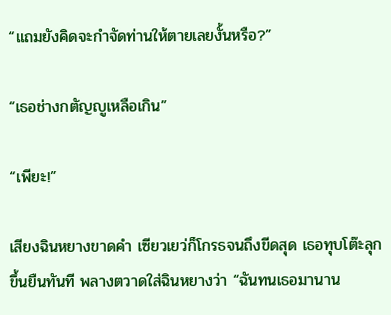“แถมยังคิดจะกำจัดท่านให้ตายเลยงั้นหรือ?”

“เธอช่างกตัญญูเหลือเกิน”

“เพียะ!”

เสียงฉินหยางขาดคำ เซียวเยว่ก็โกรธจนถึงขีดสุด เธอทุบโต๊ะลุกขึ้นยืนทันที พลางตวาดใส่ฉินหยางว่า “ฉันทนเธอมานาน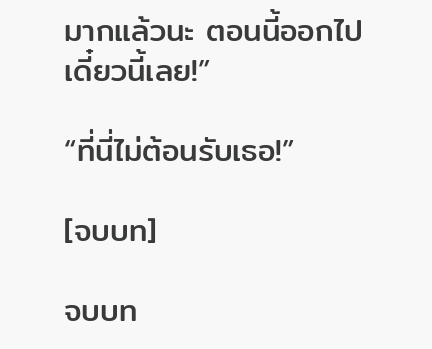มากแล้วนะ ตอนนี้ออกไปเดี๋ยวนี้เลย!”

“ที่นี่ไม่ต้อนรับเธอ!”

[จบบท]

จบบท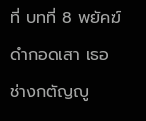ที่ บทที่ 8 พยัคฆ์ดำกอดเสา เธอช่างกตัญญู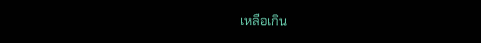เหลือเกิน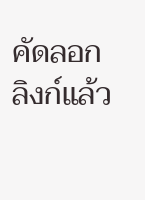คัดลอกลิงก์แล้ว